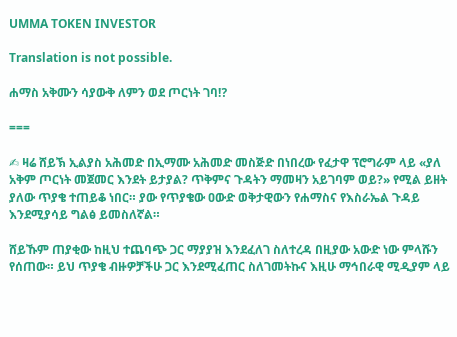UMMA TOKEN INVESTOR

Translation is not possible.

ሐማስ አቅሙን ሳያውቅ ለምን ወደ ጦርነት ገባ⁉

===

✍ ዛሬ ሸይኽ ኢልያስ አሕመድ በኢማሙ አሕመድ መስጅድ በነበረው የፈታዋ ፕሮግራም ላይ «ያለ አቅም ጦርነት መጀመር እንደት ይታያል? ጥቅምና ጉዳትን ማመዛን አይገባም ወይ?» የሚል ይዘት ያለው ጥያቄ ተጠይቆ ነበር። ያው የጥያቄው ዐውድ ወቅታዊውን የሐማስና የእስራኤል ጉዳይ እንደሚያሳይ ግልፅ ይመስለኛል።

ሸይኹም ጠያቂው ከዚህ ተጨባጭ ጋር ማያያዝ እንደፈለገ ስለተረዳ በዚያው አውድ ነው ምላሹን የሰጠው። ይህ ጥያቄ ብዙዎቻችሁ ጋር እንደሚፈጠር ስለገመትኩና እዚሁ ማኅበራዊ ሚዲያም ላይ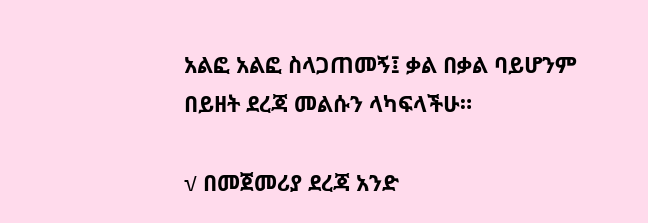አልፎ አልፎ ስላጋጠመኝ፤ ቃል በቃል ባይሆንም በይዘት ደረጃ መልሱን ላካፍላችሁ።

√ በመጀመሪያ ደረጃ አንድ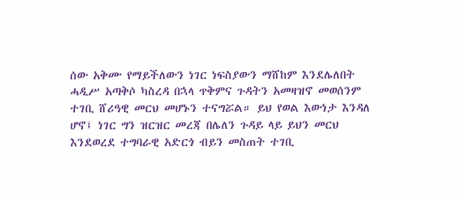ሰው አቅሙ የማይችለውን ነገር ነፍስያውን ማሸከም እንደሌለበት ሓዲሥ አጣቅሶ ካስረዳ በኋላ ጥቅምና ጉዳትን አመዛዝኖ መወሰንም ተገቢ ሸሪዓዊ መርህ መሆኑን ተናግሯል። ይህ የወል እውነታ እንዳለ ሆኖ፤ ነገር ግን ዝርዝር መረጃ በሌለን ጉዳይ ላይ ይህን መርህ እንደወረደ ተግባራዊ አድርጎ ብይን መስጠት ተገቢ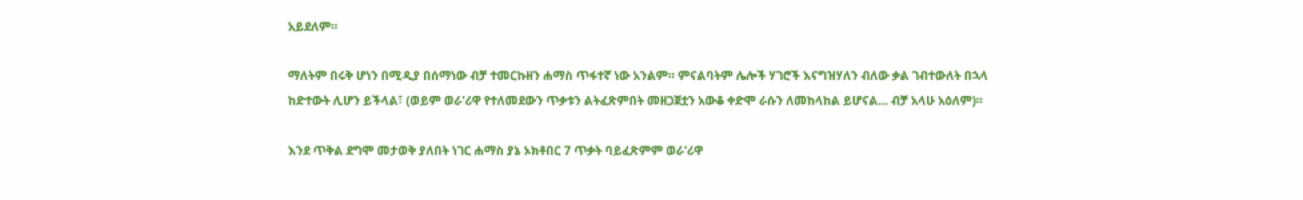አይደለም።

ማለትም በሩቅ ሆነን በሚዲያ በሰማነው ብቻ ተመርኩዘን ሐማስ ጥፋተኛ ነው አንልም። ምናልባትም ሌሎች ሃገሮች እናግዝሃለን ብለው ቃል ገብተውለት በኋላ ከድተውት ሊሆን ይችላል፣ (ወይም ወራ'ሪዋ የተለመደውን ጥቃቱን ልትፈጽምበት መዘጋጀቷን አውቆ ቀድሞ ራሱን ለመከላከል ይሆናል… ብቻ አላሁ አዕለም)።

እንደ ጥቅል ደግሞ መታወቅ ያለበት ነገር ሐማስ ያኔ ኦክቶበር 7 ጥቃት ባይፈጽምም ወራ'ሪዋ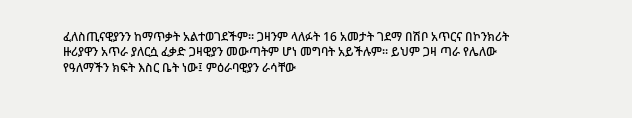ፈለስጢናዊያንን ከማጥቃት አልተወገደችም። ጋዛንም ላለፉት 16 አመታት ገደማ በሽቦ አጥርና በኮንክሪት ዙሪያዋን አጥራ ያለርሷ ፈቃድ ጋዛዊያን መውጣትም ሆነ መግባት አይችሉም። ይህም ጋዛ ጣራ የሌለው የዓለማችን ክፍት እስር ቤት ነው፤ ምዕራባዊያን ራሳቸው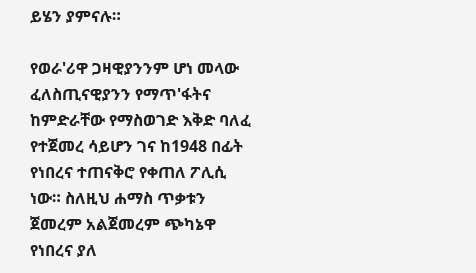ይሄን ያምናሉ።

የወራ'ሪዋ ጋዛዊያንንም ሆነ መላው ፈለስጢናዊያንን የማጥ'ፋትና ከምድራቸው የማስወገድ እቅድ ባለፈ የተጀመረ ሳይሆን ገና ከ1948 በፊት የነበረና ተጠናቅሮ የቀጠለ ፖሊሲ ነው። ስለዚህ ሐማስ ጥቃቱን ጀመረም አልጀመረም ጭካኔዋ የነበረና ያለ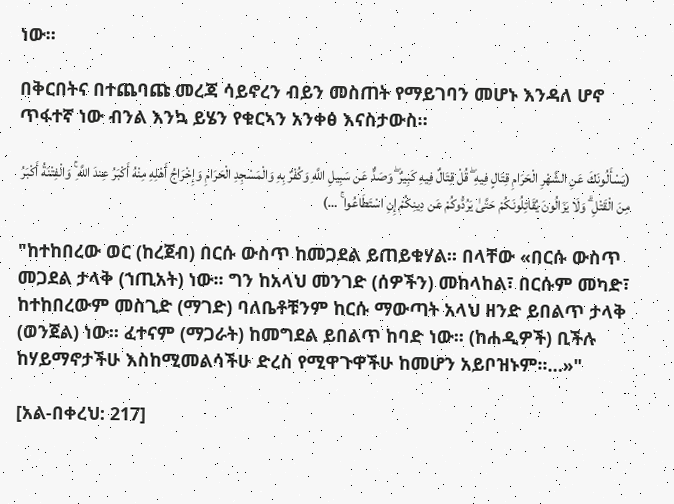ነው።

በቅርበትና በተጨባጩ መረጃ ሳይኖረን ብይን መስጠት የማይገባን መሆኑ እንዳለ ሆኖ ጥፋተኛ ነው ብንል እንኳ ይሄን የቁርኣን አንቀፅ እናስታውስ።

(يَسْأَلُونَكَ عَنِ الشَّهْرِ الْحَرَامِ قِتَالٍ فِيهِ ۖ قُلْ قِتَالٌ فِيهِ كَبِيرٌ ۖ وَصَدٌّ عَن سَبِيلِ اللَّهِ وَكُفْرٌ بِهِ وَالْمَسْجِدِ الْحَرَامِ وَإِخْرَاجُ أَهْلِهِ مِنْهُ أَكْبَرُ عِندَ اللَّهِ ۚ وَالْفِتْنَةُ أَكْبَرُ مِنَ الْقَتْلِ ۗ وَلَا يَزَالُونَ يُقَاتِلُونَكُمْ حَتَّىٰ يَرُدُّوكُمْ عَن دِينِكُمْ إِنِ اسْتَطَاعُوا ۚ …)

"ከተከበረው ወር (ከረጀብ) በርሱ ውስጥ ከመጋደል ይጠይቁሃል፡፡ በላቸው «በርሱ ውስጥ መጋደል ታላቅ (ኀጢአት) ነው፡፡ ግን ከአላህ መንገድ (ሰዎችን) መከላከል፣ በርሱም መካድ፣ ከተከበረውም መስጊድ (ማገድ) ባለቤቶቹንም ከርሱ ማውጣት አላህ ዘንድ ይበልጥ ታላቅ (ወንጀል) ነው፡፡ ፈተናም (ማጋራት) ከመግደል ይበልጥ ከባድ ነው፡፡ (ከሐዲዎች) ቢችሉ ከሃይማኖታችሁ እስከሚመልሳችሁ ድረስ የሚዋጉዋችሁ ከመሆን አይቦዝኑም፡፡…»"

[አል-በቀረህ: 217]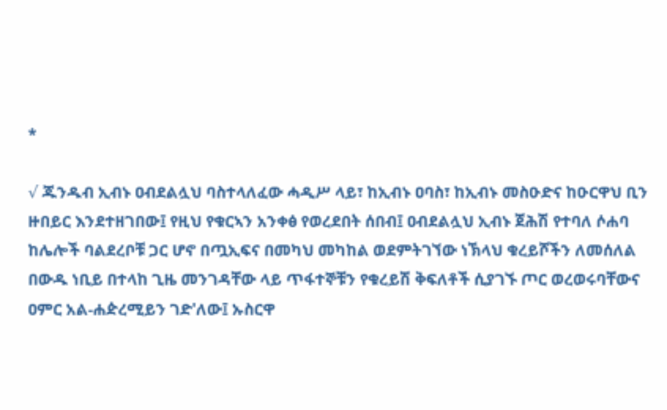*

√ ጁንዱብ ኢብኑ ዐብደልሏህ ባስተላለፈው ሓዲሥ ላይ፣ ከኢብኑ ዐባስ፣ ከኢብኑ መስዑድና ከዑርዋህ ቢን ዙበይር እንደተዘገበው፤ የዚህ የቁርኣን አንቀፅ የወረደበት ሰበብ፤ ዐብደልሏህ ኢብኑ ጀሕሽ የተባለ ሶሐባ ከሌሎች ባልደረቦቹ ጋር ሆኖ በጧኢፍና በመካህ መካከል ወደምትገኘው ነኽላህ ቁረይሾችን ለመሰለል በውዱ ነቢይ በተላከ ጊዜ መንገዳቸው ላይ ጥፋተኞቹን የቁረይሽ ቅፍለቶች ሲያገኙ ጦር ወረወሩባቸውና ዐምር አል-ሐዽረሚይን ገድ'ለው፤ ኡስርዋ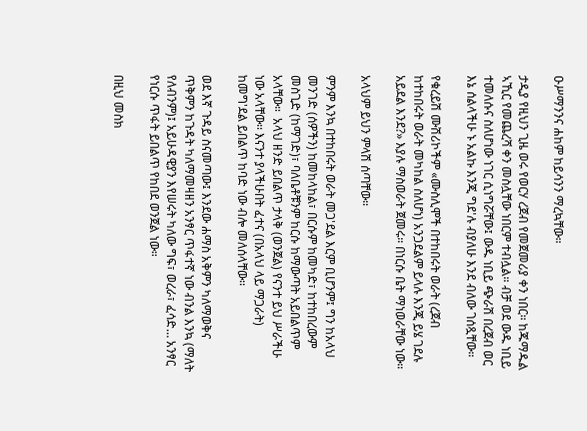ዑሥማንንና ሐከም ከይሳንን ማረኳቸው።

ታዲያ የዚህን ጊዜ ወሩ የወርሃ ረጀብ የመጀመሪያ ቀን ነበር። ከጁማዱል ኣኺር የመጨረሻ ቀን መስሏቸው ነበርም ተብሏል። ብቻ ወደ ውዱ ነቢይ ተመለሱና ስለሆነው ነገር ሲነግሯቸው፤ ውዱ ነቢይ ጭራሽ በረጀብ ወር እኔ ሰልላችሁ ኑ አልኩ እንጂ ግደ'ሉ ብያለሁ እንደ ብለው ገሰጿቸው።

የቁረይሽ ሙሽሪኮችም «ሙስሊሞች በተከበሩት ወራት (ረጀብ ከተከበሩት ወራት መካከል ስለሆነ) አንጋደልም ይላሉ እንጂ ይሄ ገደሉ አይደል እንደ?» እያሉ ማስወራት ጀመሩ። በነርሱ ቤት ማነወራቸው ነው።

አላህም ይህን ምላሽ ሰጣቸው።

ምንም እንኳ በተከበሩት ወራት መጋ'ደል እርም ቢሆንም፤ ግን ከአላህ መንገድ (ሰዎችን) ከመከላከል፣ በርሱም ከመካድ፣ ከተከበረውም መስጊድ (ከማገድ)፣ ባለቤቶቹንም ከርሱ ከማውጣት አይበልጥም አላቸው።  አላህ ዘንድ ይበልጥ ታላቅ (ወንጀል) የናንተ ይህ ሥራችሁ ነው አላቸው፡፡ እናንተ ያላችሁበት ፈተና (በአላህ ላይ ማጋራት) ከመግ'ደል ይበልጥ ከባድ ነው ብሎ መለሰላቸው፡፡

ወደ እኛ ጉዳይ ስናመጣው፤ እንደው ሐማስ አቅምን ካለማወቅና ጥቅምን ከጉዳት ካለማመዛዘን አንፃር ጥፋተኛ ነው ብንል እንኳ (ማለት የለብንም)፤ አይሁዳዊያን እየሠሩት ካለው ግፍ፣ ወረራ፣ ፈሳድ… አንፃር የነርሱ ጥፋት ይበልጥ የከበደ ወንጀል ነው።

በዚህ መስክ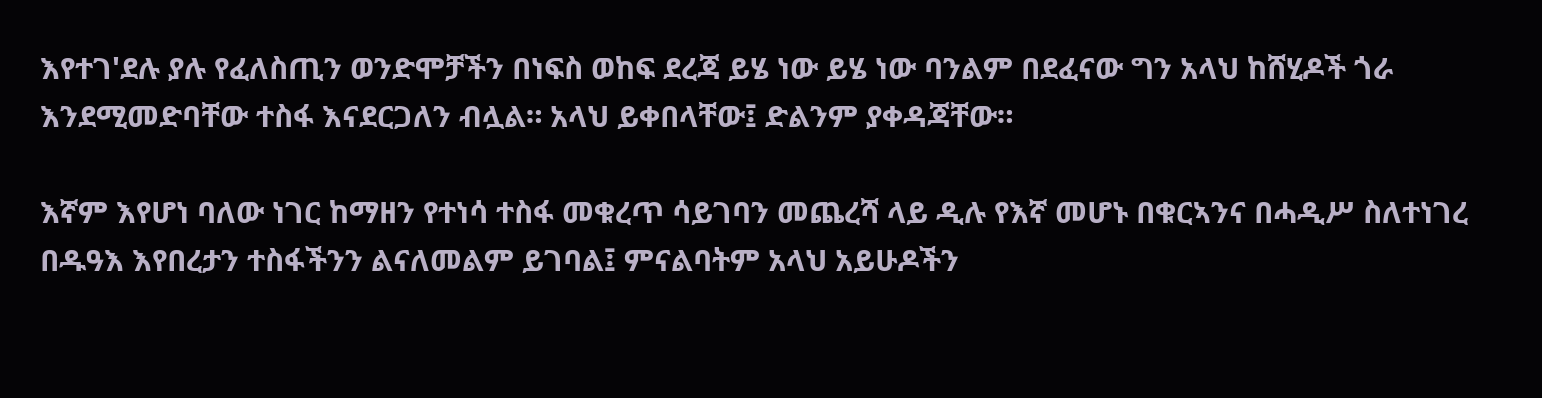እየተገ'ደሉ ያሉ የፈለስጢን ወንድሞቻችን በነፍስ ወከፍ ደረጃ ይሄ ነው ይሄ ነው ባንልም በደፈናው ግን አላህ ከሸሂዶች ጎራ እንደሚመድባቸው ተስፋ እናደርጋለን ብሏል። አላህ ይቀበላቸው፤ ድልንም ያቀዳጃቸው።

እኛም እየሆነ ባለው ነገር ከማዘን የተነሳ ተስፋ መቁረጥ ሳይገባን መጨረሻ ላይ ዲሉ የእኛ መሆኑ በቁርኣንና በሓዲሥ ስለተነገረ በዱዓእ እየበረታን ተስፋችንን ልናለመልም ይገባል፤ ምናልባትም አላህ አይሁዶችን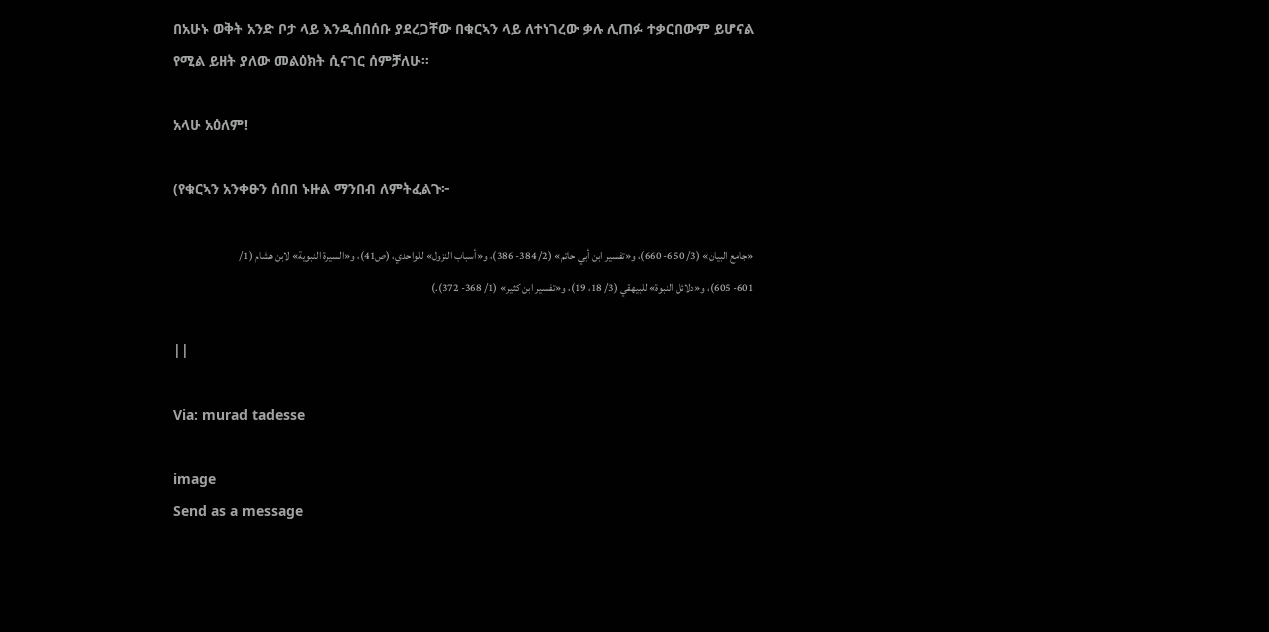በአሁኑ ወቅት አንድ ቦታ ላይ እንዲሰበሰቡ ያደረጋቸው በቁርኣን ላይ ለተነገረው ቃሉ ሊጠፉ ተቃርበውም ይሆናል የሚል ይዘት ያለው መልዕክት ሲናገር ሰምቻለሁ።

አላሁ አዕለም!

(የቁርኣን አንቀፁን ሰበበ ኑዙል ማንበብ ለምትፈልጉ፦

«جامع البيان» (3/ 650- 660)، و«تفسير ابن أبي حاتم» (2/ 384- 386)، و«أسباب النزول» للواحدي، (ص41)، و«السيرة النبوية» لابن هشام (1/ 601- 605)، و«دلائل النبوة» للبيهقي (3/ 18، 19)، و«تفسير ابن كثير» (1/ 368- 372).)

||

Via: murad tadesse

image
Send as a message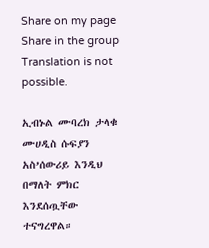Share on my page
Share in the group
Translation is not possible.

ኢብኑል ሙባረክ ታላቁ ሙሀዲስ ሱፍያን አስ’ሰውሪይ እንዲህ በማለት ምክር እንደሰጧቸው ተናግረዋል።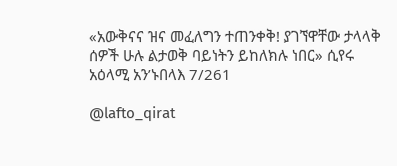«አውቅናና ዝና መፈለግን ተጠንቀቅ! ያገኘዋቸው ታላላቅ ሰዎች ሁሉ ልታወቅ ባይነትን ይከለክሉ ነበር» ሲየሩ አዕላሚ አን’ኑበላእ 7/261

@lafto_qirat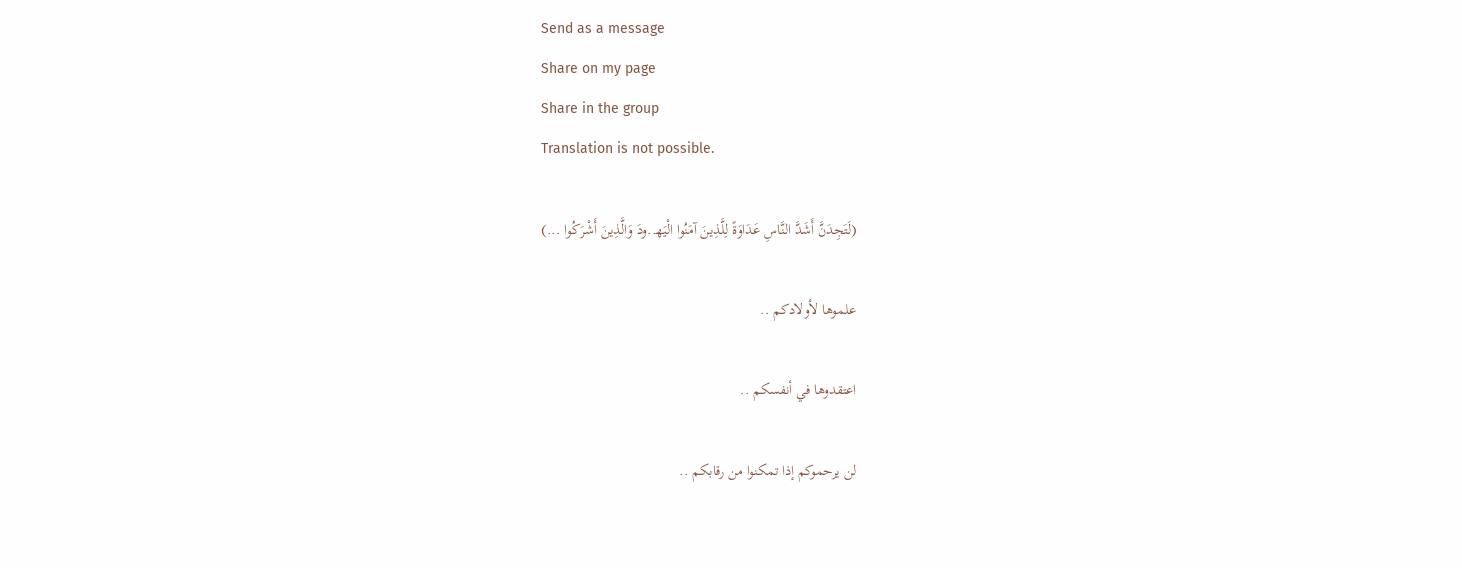Send as a message
Share on my page
Share in the group
Translation is not possible.

(لَتَجِدَنَّ أَشَدَّ النَّاسِ عَدَاوَةً لِلَّذِينَ آمَنُوا الْيَه‍..ودَ وَالَّذِينَ أَشْرَكُوا ...)

علموها لأولادكم ..

اعتقدوها في أنفسكم ..

لن يرحموكم إذا تمكنوا من رقابكم ..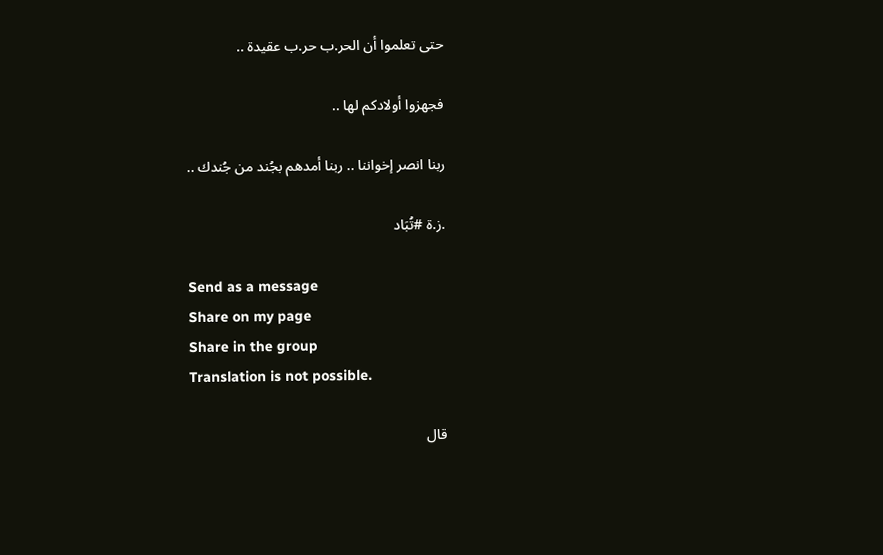حتى تعلموا أن الحر.ب حر.ب عقيدة ..

فجهزوا أولادكم لها ..

ربنا انصر إخواننا .. ربنا أمدهم بجُند من جُندك ..

.ز.ة #تُبَاد

Send as a message
Share on my page
Share in the group
Translation is not possible.

قال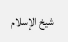شيخ الإسلام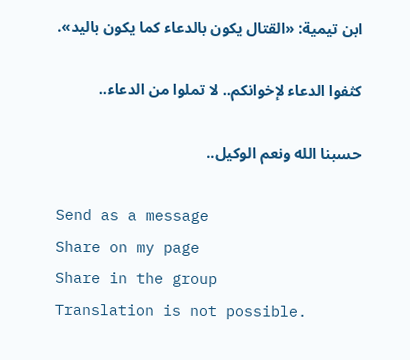ابن تيمية: «القتال يكون بالدعاء كما يكون باليد».

كثفوا الدعاء لإخوانكم.. لا تملوا من الدعاء..

حسبنا الله ونعم الوكيل..

Send as a message
Share on my page
Share in the group
Translation is not possible.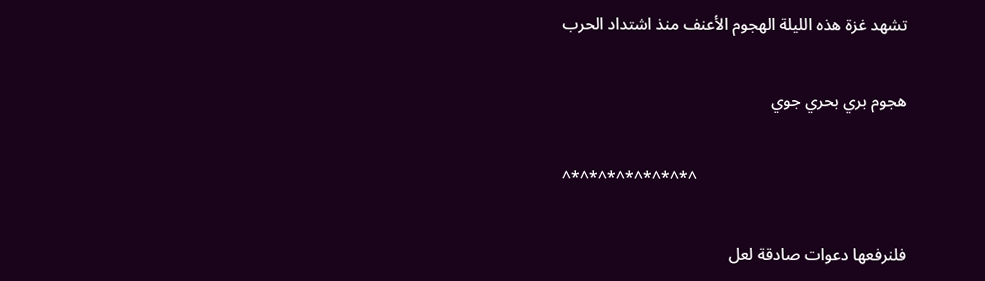تشهد غزة هذه الليلة الهجوم الأعنف منذ اشتداد الحرب

هجوم بري بحري جوي

^*^*^*^*^*^*^*^

فلنرفعها دعوات صادقة لعل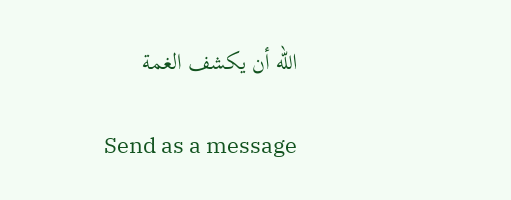الله أن يكشف الغمة

Send as a message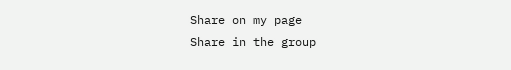Share on my page
Share in the group